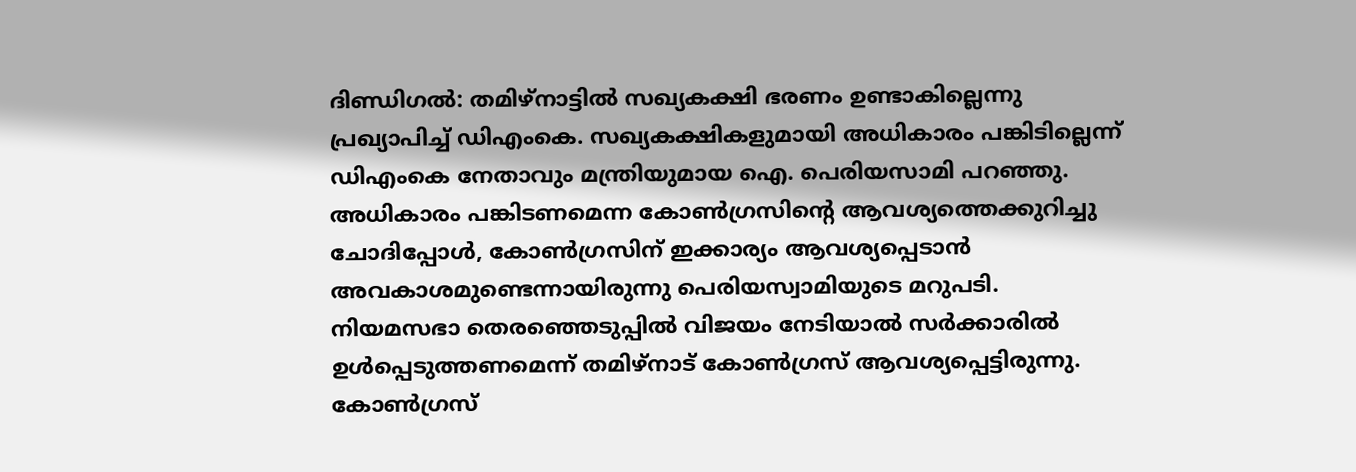ദിണ്ഡിഗൽ: തമിഴ്നാട്ടിൽ സഖ്യകക്ഷി ഭരണം ഉണ്ടാകില്ലെന്നു പ്രഖ്യാപിച്ച് ഡിഎംകെ. സഖ്യകക്ഷികളുമായി അധികാരം പങ്കിടില്ലെന്ന് ഡിഎംകെ നേതാവും മന്ത്രിയുമായ ഐ. പെരിയസാമി പറഞ്ഞു. അധികാരം പങ്കിടണമെന്ന കോൺഗ്രസിന്റെ ആവശ്യത്തെക്കുറിച്ചു ചോദിപ്പോൾ, കോൺഗ്രസിന് ഇക്കാര്യം ആവശ്യപ്പെടാൻ അവകാശമുണ്ടെന്നായിരുന്നു പെരിയസ്വാമിയുടെ മറുപടി.
നിയമസഭാ തെരഞ്ഞെടുപ്പിൽ വിജയം നേടിയാൽ സർക്കാരിൽ ഉൾപ്പെടുത്തണമെന്ന് തമിഴ്നാട് കോൺഗ്രസ് ആവശ്യപ്പെട്ടിരുന്നു. കോൺഗ്രസ്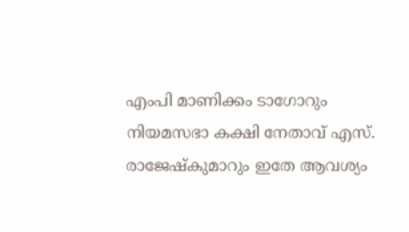എംപി മാണിക്കം ടാഗോറും നിയമസഭാ കക്ഷി നേതാവ് എസ്. രാജേഷ്കുമാറും ഇതേ ആവശ്യം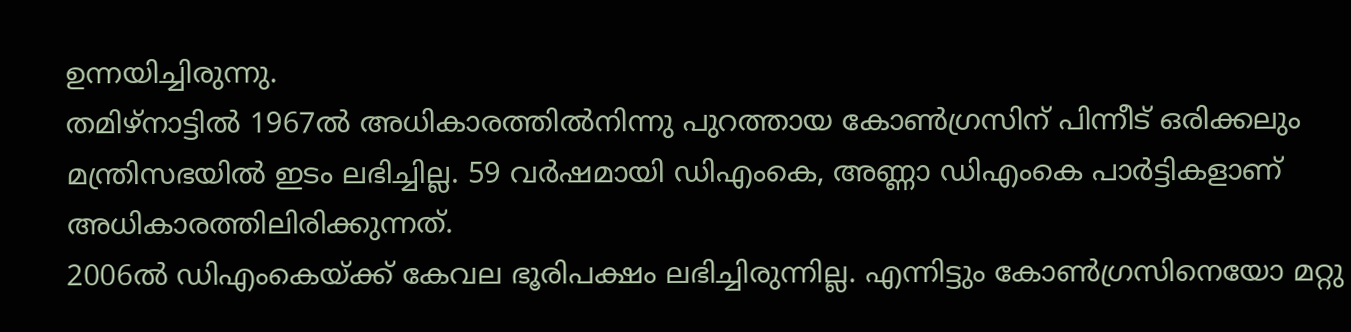ഉന്നയിച്ചിരുന്നു.
തമിഴ്നാട്ടിൽ 1967ൽ അധികാരത്തിൽനിന്നു പുറത്തായ കോൺഗ്രസിന് പിന്നീട് ഒരിക്കലും മന്ത്രിസഭയിൽ ഇടം ലഭിച്ചില്ല. 59 വർഷമായി ഡിഎംകെ, അണ്ണാ ഡിഎംകെ പാർട്ടികളാണ് അധികാരത്തിലിരിക്കുന്നത്.
2006ൽ ഡിഎംകെയ്ക്ക് കേവല ഭൂരിപക്ഷം ലഭിച്ചിരുന്നില്ല. എന്നിട്ടും കോൺഗ്രസിനെയോ മറ്റു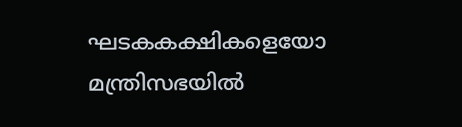ഘടകകക്ഷികളെയോ മന്ത്രിസഭയിൽ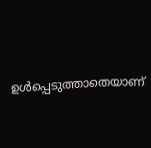ഉൾപ്പെടുത്താതെയാണ്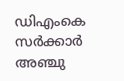ഡിഎംകെ സർക്കാർ അഞ്ചു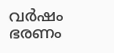വർഷം ഭരണം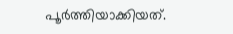പൂർത്തിയാക്കിയത്.